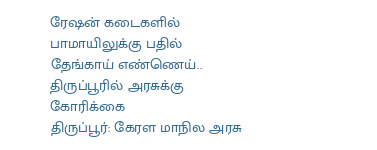ரேஷன் கடைகளில் பாமாயிலுக்கு பதில் தேங்காய் எண்ணெய்.. திருப்பூரில் அரசுக்கு கோரிக்கை
திருப்பூர்: கேரள மாநில அரசு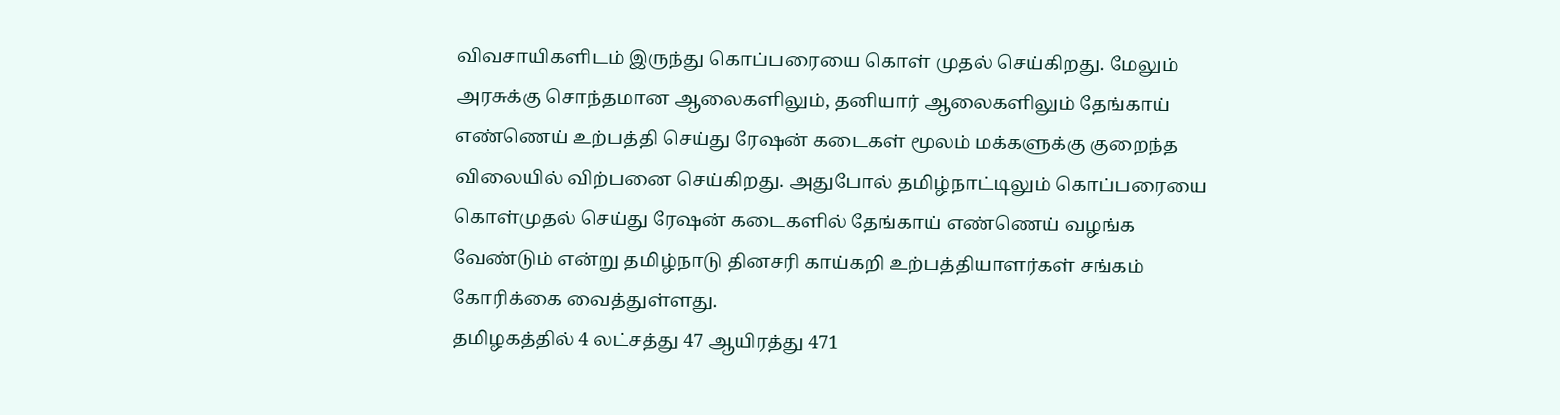விவசாயிகளிடம் இருந்து கொப்பரையை கொள் முதல் செய்கிறது. மேலும் அரசுக்கு சொந்தமான ஆலைகளிலும், தனியார் ஆலைகளிலும் தேங்காய் எண்ணெய் உற்பத்தி செய்து ரேஷன் கடைகள் மூலம் மக்களுக்கு குறைந்த விலையில் விற்பனை செய்கிறது. அதுபோல் தமிழ்நாட்டிலும் கொப்பரையை கொள்முதல் செய்து ரேஷன் கடைகளில் தேங்காய் எண்ணெய் வழங்க வேண்டும் என்று தமிழ்நாடு தினசரி காய்கறி உற்பத்தியாளர்கள் சங்கம் கோரிக்கை வைத்துள்ளது.
தமிழகத்தில் 4 லட்சத்து 47 ஆயிரத்து 471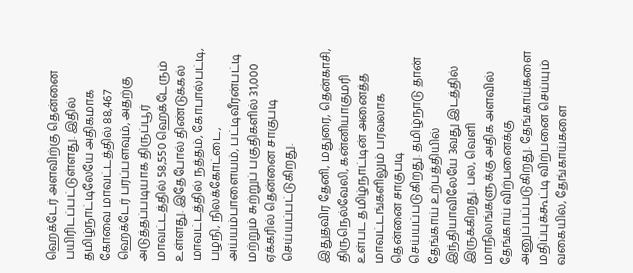ஹெக்டேர் அளவிற்கு தென்னை பயிரிடப்பட்டுள்ளது. இதில் தமிழ்நாட்டிலேயே அதிகமாக கோவை மாவட்டத்தில் 88,467 ஹெக்டேர் பரப்பளவும், அதற்கு அடுத்தப்படியாக திருப்பூர் மாவட்டத்தில் 58,550 ஹெக்டேரும் உள்ளது. இதேபோல் திண்டுக்கல் மாவட்டத்தில் நத்தம், கோபால்பட்டி, பழநி, நிலக்கோட்டை, அய்யம்பாளையம், பட்டிவீரன்பட்டி மற்றும் சுற்றுப் பகுதிகளில் 31,000 ஏக்கரில் தென்னை சாகுபடி செய்யப்பட்டுகிறது.

இதுதவிர தேனி, மதுரை, தென்காசி, திருநெல்வேலி, கன்னியாகுமரி உள்பட தமிழ்நாட்டின் அனைத்த மாவட்டங்களிலும் பரவலாக தென்னை சாகுபடி செய்யப்படுகிறது. தமிழ்நாடு தான் தேங்காய் உற்பத்தியில் இந்தியாவிலேயே 3வது இடத்தில் இருக்கிறது. பல, வெளி மாநிலங்களுக்கு அதிக அளவில் தேங்காய் விற்பனைக்கு அனுப்பப்படுகிறது. தேங்காய்களை மதிப்புக்கூட்டி விற்பனை செய்யும் வகையில், தேங்காய்களை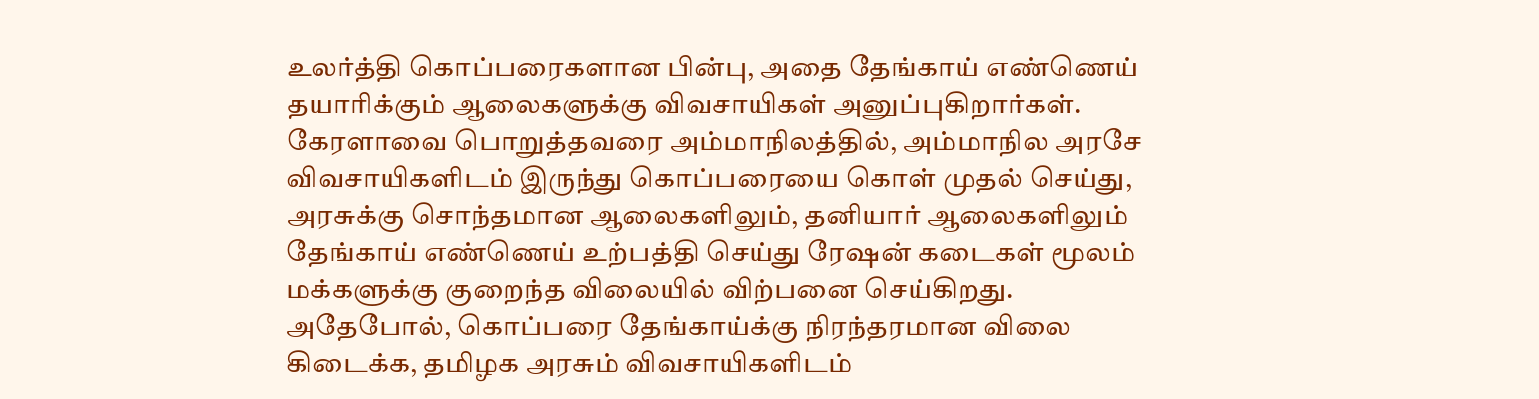உலர்த்தி கொப்பரைகளான பின்பு, அதை தேங்காய் எண்ணெய் தயாரிக்கும் ஆலைகளுக்கு விவசாயிகள் அனுப்புகிறார்கள்.
கேரளாவை பொறுத்தவரை அம்மாநிலத்தில், அம்மாநில அரசே விவசாயிகளிடம் இருந்து கொப்பரையை கொள் முதல் செய்து, அரசுக்கு சொந்தமான ஆலைகளிலும், தனியார் ஆலைகளிலும் தேங்காய் எண்ணெய் உற்பத்தி செய்து ரேஷன் கடைகள் மூலம் மக்களுக்கு குறைந்த விலையில் விற்பனை செய்கிறது. அதேபோல், கொப்பரை தேங்காய்க்கு நிரந்தரமான விலை கிடைக்க, தமிழக அரசும் விவசாயிகளிடம்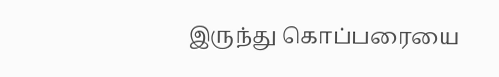இருந்து கொப்பரையை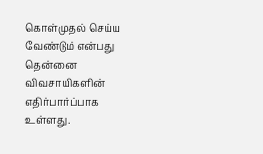கொள்முதல் செய்ய வேண்டும் என்பது தென்னை விவசாயிகளின் எதிர்பார்ப்பாக உள்ளது.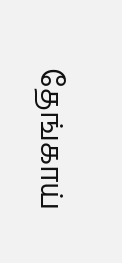தேங்காய்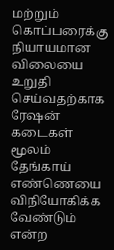மற்றும் கொப்பரைக்கு நியாயமான விலையை உறுதி செய்வதற்காக ரேஷன் கடைகள் மூலம் தேங்காய் எண்ணெயை விநியோகிக்க வேண்டும் என்ற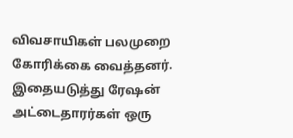விவசாயிகள் பலமுறை கோரிக்கை வைத்தனர். இதையடுத்து ரேஷன் அட்டைதாரர்கள் ஒரு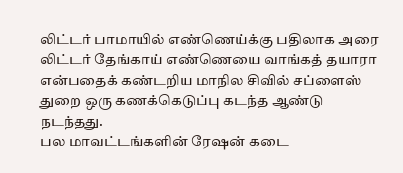லிட்டர் பாமாயில் எண்ணெய்க்கு பதிலாக அரை லிட்டர் தேங்காய் எண்ணெயை வாங்கத் தயாரா என்பதைக் கண்டறிய மாநில சிவில் சப்ளைஸ் துறை ஒரு கணக்கெடுப்பு கடந்த ஆண்டு நடந்தது.
பல மாவட்டங்களின் ரேஷன் கடை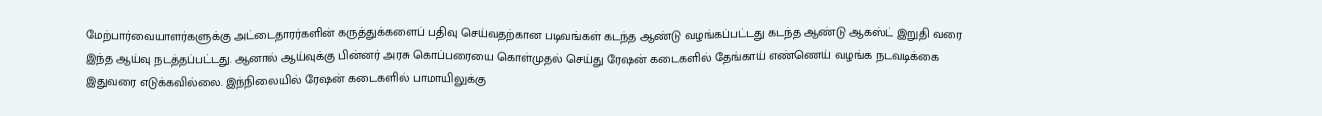மேற்பார்வையாளர்களுக்கு அட்டைதாரர்களின் கருத்துக்களைப் பதிவு செய்வதற்கான படிவங்கள் கடந்த ஆண்டு வழங்கப்பட்டது கடந்த ஆண்டு ஆகஸ்ட் இறுதி வரை இந்த ஆய்வு நடத்தப்பட்டது. ஆனால் ஆய்வுக்கு பின்னர் அரசு கொப்பரையை கொள்முதல் செய்து ரேஷன் கடைகளில் தேங்காய் எண்ணெய் வழங்க நடவடிக்கை இதுவரை எடுக்கவில்லை. இந்நிலையில் ரேஷன் கடைகளில் பாமாயிலுக்கு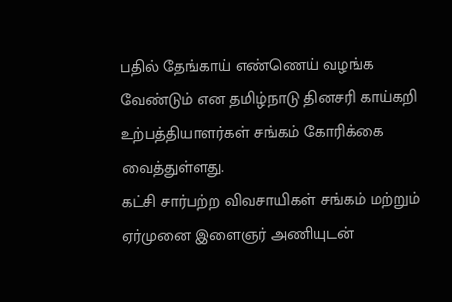பதில் தேங்காய் எண்ணெய் வழங்க வேண்டும் என தமிழ்நாடு தினசரி காய்கறி உற்பத்தியாளர்கள் சங்கம் கோரிக்கை வைத்துள்ளது.
கட்சி சார்பற்ற விவசாயிகள் சங்கம் மற்றும் ஏர்முனை இளைஞர் அணியுடன்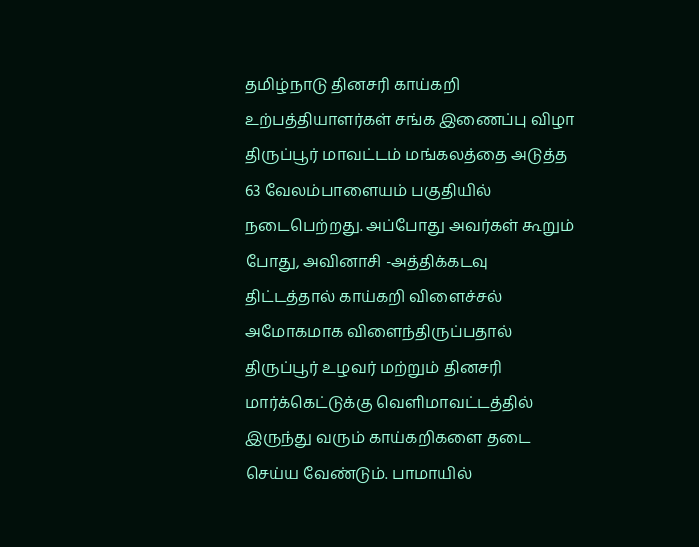தமிழ்நாடு தினசரி காய்கறி உற்பத்தியாளர்கள் சங்க இணைப்பு விழா திருப்பூர் மாவட்டம் மங்கலத்தை அடுத்த 63 வேலம்பாளையம் பகுதியில் நடைபெற்றது. அப்போது அவர்கள் கூறும் போது, அவினாசி -அத்திக்கடவு திட்டத்தால் காய்கறி விளைச்சல் அமோகமாக விளைந்திருப்பதால் திருப்பூர் உழவர் மற்றும் தினசரி மார்க்கெட்டுக்கு வெளிமாவட்டத்தில் இருந்து வரும் காய்கறிகளை தடை செய்ய வேண்டும். பாமாயில்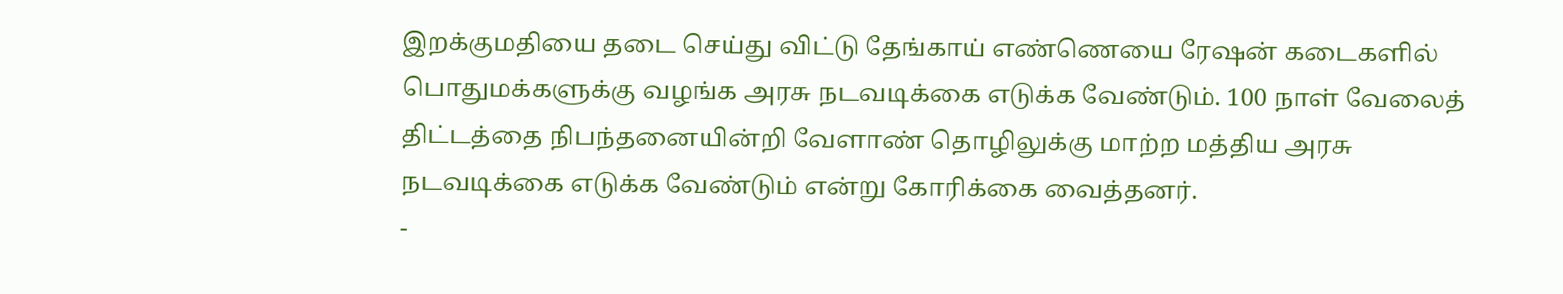இறக்குமதியை தடை செய்து விட்டு தேங்காய் எண்ணெயை ரேஷன் கடைகளில் பொதுமக்களுக்கு வழங்க அரசு நடவடிக்கை எடுக்க வேண்டும். 100 நாள் வேலைத் திட்டத்தை நிபந்தனையின்றி வேளாண் தொழிலுக்கு மாற்ற மத்திய அரசு நடவடிக்கை எடுக்க வேண்டும் என்று கோரிக்கை வைத்தனர்.
-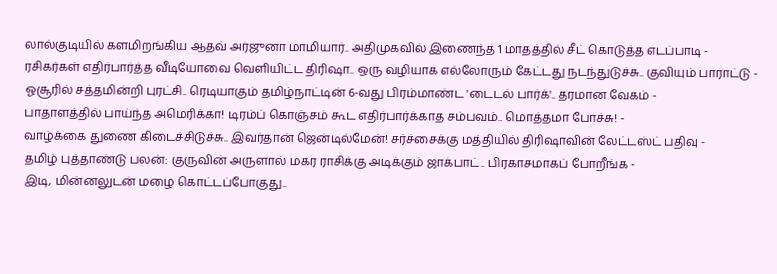லால்குடியில் களமிறங்கிய ஆதவ் அர்ஜுனா மாமியார்.. அதிமுகவில் இணைந்த 1 மாதத்தில் சீட் கொடுத்த எடப்பாடி -
ரசிகர்கள் எதிர்பார்த்த வீடியோவை வெளியிட்ட திரிஷா.. ஒரு வழியாக எல்லோரும் கேட்டது நடந்துடுச்சு.. குவியும் பாராட்டு -
ஓசூரில் சத்தமின்றி புரட்சி.. ரெடியாகும் தமிழ்நாட்டின் 6-வது பிரம்மாண்ட 'டைடல் பார்க்'.. தரமான வேகம் -
பாதாளத்தில் பாய்ந்த அமெரிக்கா! டிரம்ப் கொஞ்சம் கூட எதிர்பார்க்காத சம்பவம்.. மொத்தமா போச்சு! -
வாழ்க்கை துணை கிடைச்சிடுச்சு.. இவர்தான் ஜென்டில்மேன்! சர்ச்சைக்கு மத்தியில் திரிஷாவின் லேட்டஸ்ட் பதிவு -
தமிழ் புத்தாண்டு பலன்: குருவின் அருளால் மகர ராசிக்கு அடிக்கும் ஜாக்பாட்.. பிரகாசமாகப் போறீங்க -
இடி, மின்னலுடன் மழை கொட்டப்போகுது..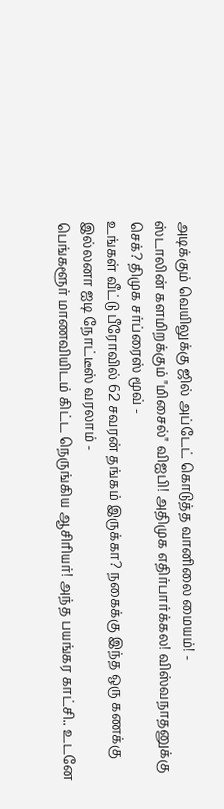அடிக்கும் வெயிலுக்கு ஜில் அப்டேட் கொடுத்த வானிலை மையம்! -
ஸ்டாலின் களமிறக்கும் "மிசைல்" விஐபி! அதிமுக எதிர்பார்க்கல! விஸ்வநாதனுக்கு செக்? திமுக சர்ப்ரைஸ் மூவ் -
உங்கள் வீட்டு பீரோவில் 62 சவரன் தங்கம் இருக்கா? நகைக்கு இந்த ஒரு கணக்கு இல்லனா ஐடி நோட்டீஸ் வரலாம் -
பெங்களூர் மாணவியிடம் கிட்ட நெருங்கிய ஆசிரியர்! அந்த பயங்கர காட்சி.. உடனே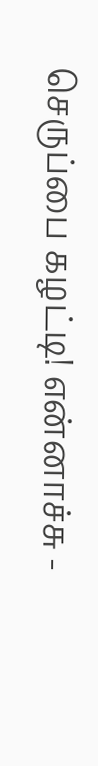செருப்பை கழட்டி! என்னாச்சு -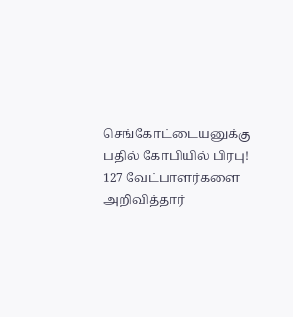செங்கோட்டையனுக்கு பதில் கோபியில் பிரபு! 127 வேட்பாளர்களை அறிவித்தார்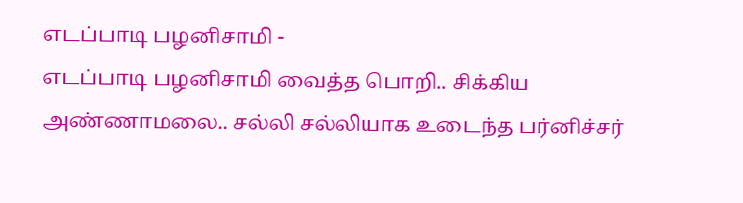எடப்பாடி பழனிசாமி -
எடப்பாடி பழனிசாமி வைத்த பொறி.. சிக்கிய அண்ணாமலை.. சல்லி சல்லியாக உடைந்த பர்னிச்சர்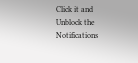Click it and Unblock the Notifications